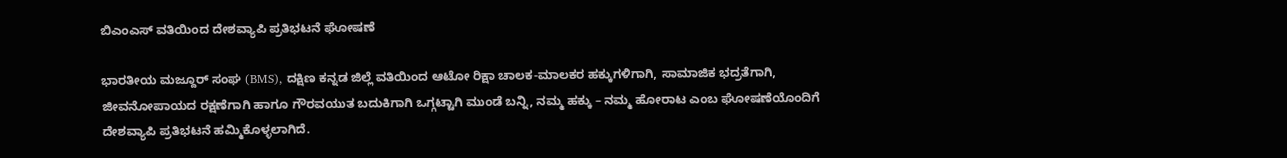ಬಿಎಂಎಸ್ ವತಿಯಿಂದ ದೇಶವ್ಯಾಪಿ ಪ್ರತಿಭಟನೆ ಘೋಷಣೆ

ಭಾರತೀಯ ಮಜ್ದೂರ್ ಸಂಘ (BMS), ದಕ್ಷಿಣ ಕನ್ನಡ ಜಿಲ್ಲೆ ವತಿಯಿಂದ ಆಟೋ ರಿಕ್ಷಾ ಚಾಲಕ-ಮಾಲಕರ ಹಕ್ಕುಗಳಿಗಾಗಿ, ಸಾಮಾಜಿಕ ಭದ್ರತೆಗಾಗಿ, ಜೀವನೋಪಾಯದ ರಕ್ಷಣೆಗಾಗಿ ಹಾಗೂ ಗೌರವಯುತ ಬದುಕಿಗಾಗಿ ಒಗ್ಗಟ್ಟಾಗಿ ಮುಂಡೆ ಬನ್ನಿ, ನಮ್ಮ ಹಕ್ಕು – ನಮ್ಮ ಹೋರಾಟ ಎಂಬ ಘೋಷಣೆಯೊಂದಿಗೆ ದೇಶವ್ಯಾಪಿ ಪ್ರತಿಭಟನೆ ಹಮ್ಮಿಕೊಳ್ಳಲಾಗಿದೆ.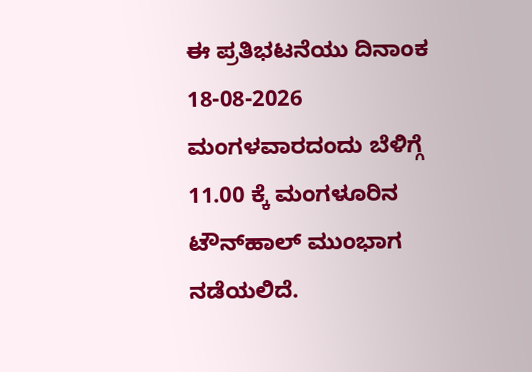ಈ ಪ್ರತಿಭಟನೆಯು ದಿನಾಂಕ 18-08-2026 ಮಂಗಳವಾರದಂದು ಬೆಳಿಗ್ಗೆ 11.00 ಕ್ಕೆ ಮಂಗಳೂರಿನ ಟೌನ್‌ಹಾಲ್ ಮುಂಭಾಗ ನಡೆಯಲಿದೆ.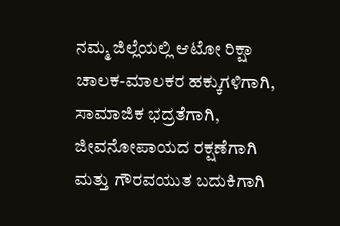ನಮ್ಮ ಜಿಲ್ಲೆಯಲ್ಲಿ ಆಟೋ ರಿಕ್ಷಾ ಚಾಲಕ-ಮಾಲಕರ ಹಕ್ಕುಗಳಿಗಾಗಿ, ಸಾಮಾಜಿಕ ಭದ್ರತೆಗಾಗಿ, ಜೀವನೋಪಾಯದ ರಕ್ಷಣೆಗಾಗಿ ಮತ್ತು ಗೌರವಯುತ ಬದುಕಿಗಾಗಿ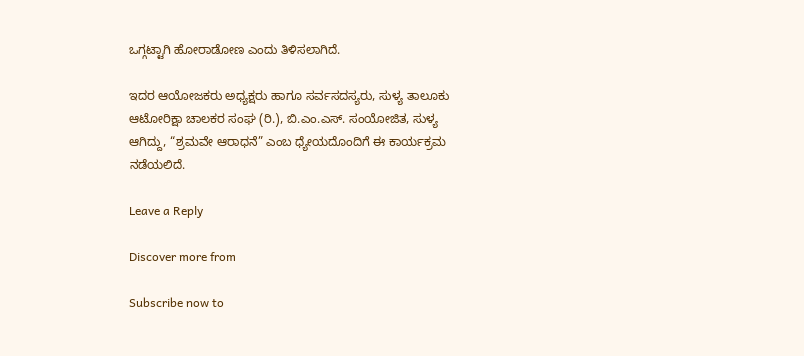ಒಗ್ಗಟ್ಟಾಗಿ ಹೋರಾಡೋಣ ಎಂದು ತಿಳಿಸಲಾಗಿದೆ.

ಇದರ ಆಯೋಜಕರು ಅಧ್ಯಕ್ಷರು ಹಾಗೂ ಸರ್ವಸದಸ್ಯರು, ಸುಳ್ಯ ತಾಲೂಕು ಆಟೋರಿಕ್ಷಾ ಚಾಲಕರ ಸಂಘ (ರಿ.), ಬಿ.ಎಂ.ಎಸ್. ಸಂಯೋಜಿತ, ಸುಳ್ಯ ಆಗಿದ್ದು, “ಶ್ರಮವೇ ಆರಾಧನೆ” ಎಂಬ ಧ್ಯೇಯದೊಂದಿಗೆ ಈ ಕಾರ್ಯಕ್ರಮ ನಡೆಯಲಿದೆ.

Leave a Reply

Discover more from

Subscribe now to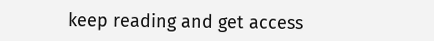keep reading and get access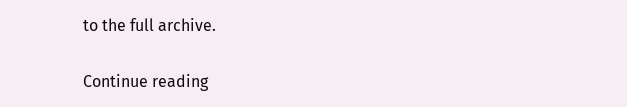to the full archive.

Continue reading